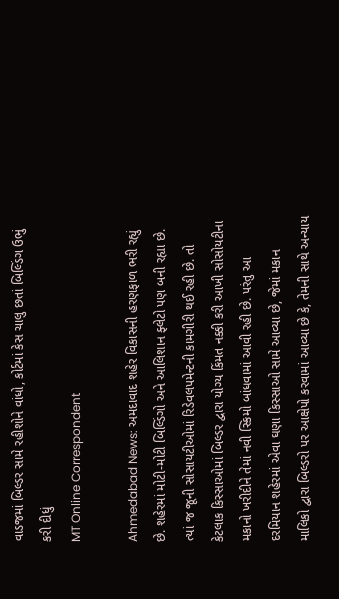વાડજમાં બિલ્ડર સામે રહીશોને વાંધો, કોર્ટમાં કેસ ચાલુ છતાં બિલ્ડિંગ ઉભું કરી દીધું
MT Online Correspondent

Ahmedabad News: અમદાવાદ શહેર વિકાસની હરણફાળ ભરી રહ્યું છે. શહેરમાં મોટી-મોટી બિલ્ડિંગો અને આલિશાન ફ્લેટો પણ બની રહ્યા છે. ત્યાં જ જૂની સોસાયટીઓમાં રિડેવલપમેન્ટની કામગીરી થઈ રહી છે. તો કેટલાક કિસ્સાઓમાં બિલ્ડર દ્વારા યોગ્ય કિંમત નક્કી કરી આખી સોસોયટીના મકાનો ખરીદીને તેમાં નવી સ્કિમો બાંધવામાં આવી રહી છે. પરંતુ આ દરમિયાન શહેરમાં એવા ઘણા કિસ્સાઓ સામે આવ્યા છે, જેમાં મકાન માલિકો દ્વારા બિલ્ડરો પર આક્ષેપો કરવામાં આવ્યા છે કે, તેમની સાથે અન્યાય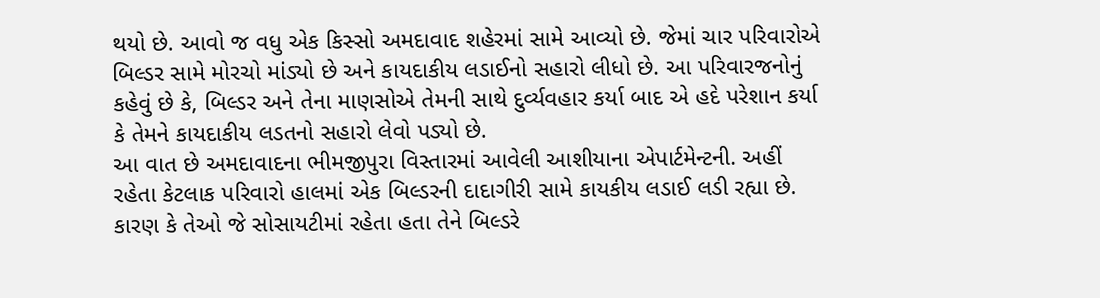થયો છે. આવો જ વધુ એક કિસ્સો અમદાવાદ શહેરમાં સામે આવ્યો છે. જેમાં ચાર પરિવારોએ બિલ્ડર સામે મોરચો માંડ્યો છે અને કાયદાકીય લડાઈનો સહારો લીધો છે. આ પરિવારજનોનું કહેવું છે કે, બિલ્ડર અને તેના માણસોએ તેમની સાથે દુર્વ્યવહાર કર્યા બાદ એ હદે પરેશાન કર્યા કે તેમને કાયદાકીય લડતનો સહારો લેવો પડ્યો છે.
આ વાત છે અમદાવાદના ભીમજીપુરા વિસ્તારમાં આવેલી આશીયાના એપાર્ટમેન્ટની. અહીં રહેતા કેટલાક પરિવારો હાલમાં એક બિલ્ડરની દાદાગીરી સામે કાયકીય લડાઈ લડી રહ્યા છે. કારણ કે તેઓ જે સોસાયટીમાં રહેતા હતા તેને બિલ્ડરે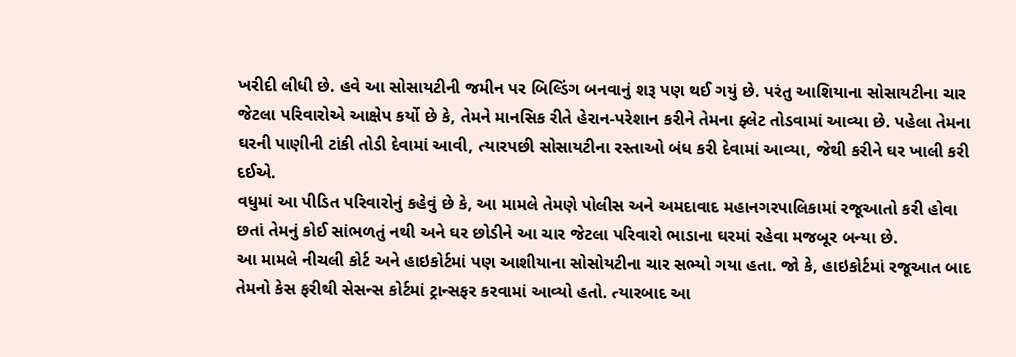ખરીદી લીધી છે. હવે આ સોસાયટીની જમીન પર બિલ્ડિંગ બનવાનું શરૂ પણ થઈ ગયું છે. પરંતુ આશિયાના સોસાયટીના ચાર જેટલા પરિવારોએ આક્ષેપ કર્યો છે કે, તેમને માનસિક રીતે હેરાન-પરેશાન કરીને તેમના ફ્લેટ તોડવામાં આવ્યા છે. પહેલા તેમના ઘરની પાણીની ટાંકી તોડી દેવામાં આવી, ત્યારપછી સોસાયટીના રસ્તાઓ બંધ કરી દેવામાં આવ્યા, જેથી કરીને ઘર ખાલી કરી દઈએ.
વધુમાં આ પીડિત પરિવારોનું કહેવું છે કે, આ મામલે તેમણે પોલીસ અને અમદાવાદ મહાનગરપાલિકામાં રજૂઆતો કરી હોવા છતાં તેમનું કોઈ સાંભળતું નથી અને ઘર છોડીને આ ચાર જેટલા પરિવારો ભાડાના ઘરમાં રહેવા મજબૂર બન્યા છે.
આ મામલે નીચલી કોર્ટ અને હાઇકોર્ટમાં પણ આશીયાના સોસોયટીના ચાર સભ્યો ગયા હતા. જો કે, હાઇકોર્ટમાં રજૂઆત બાદ તેમનો કેસ ફરીથી સેસન્સ કોર્ટમાં ટ્રાન્સફર કરવામાં આવ્યો હતો. ત્યારબાદ આ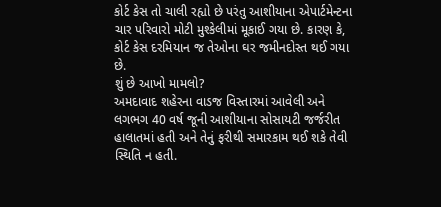કોર્ટ કેસ તો ચાલી રહ્યો છે પરંતુ આશીયાના એપાર્ટમેન્ટના ચાર પરિવારો મોટી મુશ્કેલીમાં મૂકાઈ ગયા છે. કારણ કે, કોર્ટ કેસ દરમિયાન જ તેઓના ઘર જમીનદોસ્ત થઈ ગયા છે.
શું છે આખો મામલો?
અમદાવાદ શહેરના વાડજ વિસ્તારમાં આવેલી અને લગભગ 40 વર્ષ જૂની આશીયાના સોસાયટી જર્જરીત હાલાતમાં હતી અને તેનું ફરીથી સમારકામ થઈ શકે તેવી સ્થિતિ ન હતી.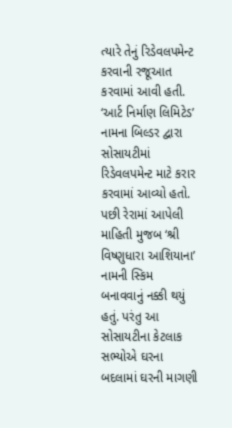ત્યારે તેનું રિડેવલપમેન્ટ કરવાની રજૂઆત કરવામાં આવી હતી. ‘આર્ટ નિર્માણ લિમિટેડ’ નામના બિલ્ડર દ્વારા સોસાયટીમાં રિડેવલપમેન્ટ માટે કરાર કરવામાં આવ્યો હતો. પછી રેરામાં આપેલી માહિતી મુજબ ‘શ્રી વિષ્ણુધારા આશિયાના’ નામની સ્કિમ બનાવવાનું નક્કી થયું હતું. પરંતુ આ સોસાયટીના કેટલાક સભ્યોએ ઘરના બદલામાં ઘરની માગણી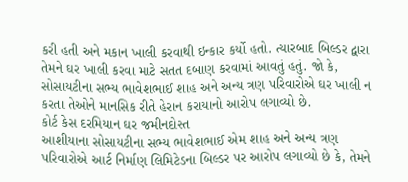કરી હતી અને મકાન ખાલી કરવાથી ઇન્કાર કર્યો હતો. ત્યારબાદ બિલ્ડર દ્વારા તેમને ઘર ખાલી કરવા માટે સતત દબાણ કરવામાં આવતું હતું. જો કે, સોસાયટીના સભ્ય ભાવેશભાઈ શાહ અને અન્ય ત્રણ પરિવારોએ ઘર ખાલી ન કરતા તેઓને માનસિક રીતે હેરાન કરાયાનો આરોપ લગાવ્યો છે.
કોર્ટ કેસ દરમિયાન ઘર જમીનદોસ્ત
આશીયાના સોસાયટીના સભ્ય ભાવેશભાઈ એમ શાહ અને અન્ય ત્રણ પરિવારોએ આર્ટ નિર્માણ લિમિટેડના બિલ્ડર પર આરોપ લગાવ્યો છે કે, તેમને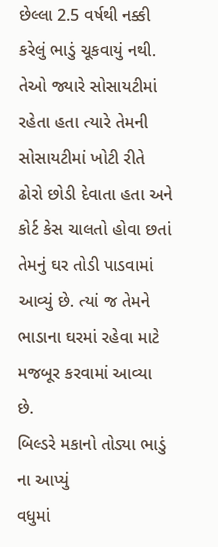છેલ્લા 2.5 વર્ષથી નક્કી કરેલું ભાડું ચૂકવાયું નથી. તેઓ જ્યારે સોસાયટીમાં રહેતા હતા ત્યારે તેમની સોસાયટીમાં ખોટી રીતે ઢોરો છોડી દેવાતા હતા અને કોર્ટ કેસ ચાલતો હોવા છતાં તેમનું ઘર તોડી પાડવામાં આવ્યું છે. ત્યાં જ તેમને ભાડાના ઘરમાં રહેવા માટે મજબૂર કરવામાં આવ્યા છે.
બિલ્ડરે મકાનો તોડ્યા ભાડું ના આપ્યું
વધુમાં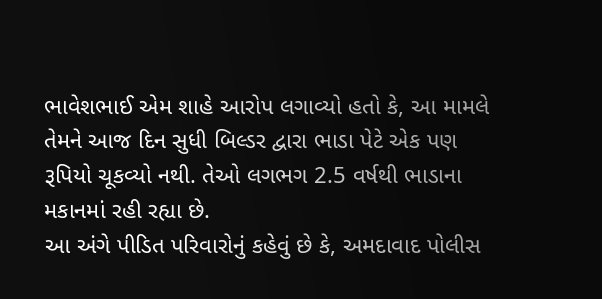ભાવેશભાઈ એમ શાહે આરોપ લગાવ્યો હતો કે, આ મામલે તેમને આજ દિન સુધી બિલ્ડર દ્વારા ભાડા પેટે એક પણ રૂપિયો ચૂકવ્યો નથી. તેઓ લગભગ 2.5 વર્ષથી ભાડાના મકાનમાં રહી રહ્યા છે.
આ અંગે પીડિત પરિવારોનું કહેવું છે કે, અમદાવાદ પોલીસ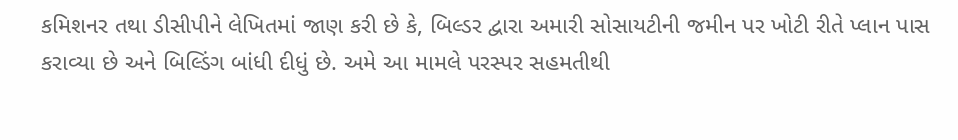કમિશનર તથા ડીસીપીને લેખિતમાં જાણ કરી છે કે, બિલ્ડર દ્વારા અમારી સોસાયટીની જમીન પર ખોટી રીતે પ્લાન પાસ કરાવ્યા છે અને બિલ્ડિંગ બાંધી દીધું છે. અમે આ મામલે પરસ્પર સહમતીથી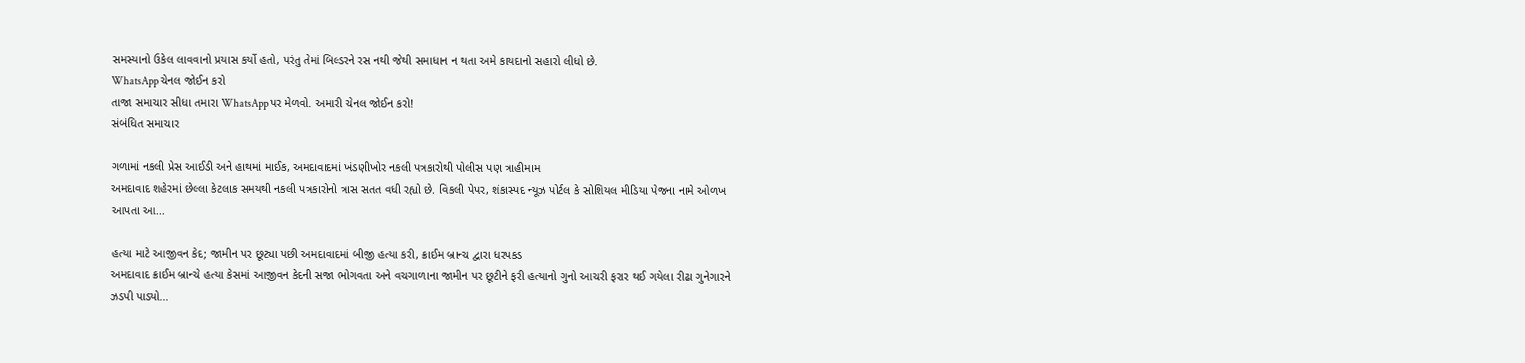સમસ્યાનો ઉકેલ લાવવાનો પ્રયાસ કર્યો હતો, પરંતુ તેમાં બિલ્ડરને રસ નથી જેથી સમાધાન ન થતા અમે કાયદાનો સહારો લીધો છે.
WhatsApp ચેનલ જોઈન કરો
તાજા સમાચાર સીધા તમારા WhatsApp પર મેળવો. અમારી ચેનલ જોઈન કરો!
સંબંધિત સમાચાર

ગળામાં નકલી પ્રેસ આઈડી અને હાથમાં માઈક, અમદાવાદમાં ખંડણીખોર નકલી પત્રકારોથી પોલીસ પણ ત્રાહીમામ
અમદાવાદ શહેરમાં છેલ્લા કેટલાક સમયથી નકલી પત્રકારોનો ત્રાસ સતત વધી રહ્યો છે. વિકલી પેપર, શંકાસ્પદ ન્યૂઝ પોર્ટલ કે સોશિયલ મીડિયા પેજના નામે ઓળખ આપતા આ...

હત્યા માટે આજીવન કેદ; જામીન પર છૂટ્યા પછી અમદાવાદમાં બીજી હત્યા કરી, ક્રાઈમ બ્રાન્ચ દ્વારા ધરપકડ
અમદાવાદ ક્રાઈમ બ્રાન્ચે હત્યા કેસમાં આજીવન કેદની સજા ભોગવતા અને વચગાળાના જામીન પર છૂટીને ફરી હત્યાનો ગુનો આચરી ફરાર થઈ ગયેલા રીઢા ગુનેગારને ઝડપી પાડ્યો...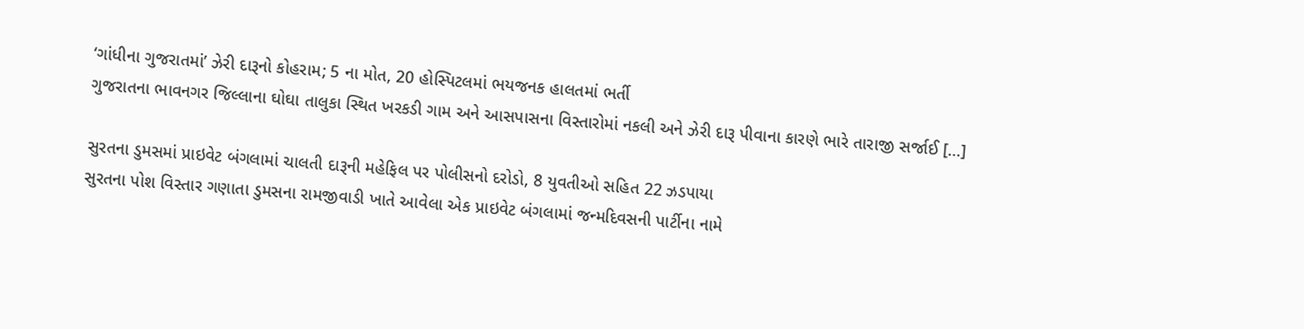‘ગાંધીના ગુજરાતમાં’ ઝેરી દારૂનો કોહરામ; 5 ના મોત, 20 હોસ્પિટલમાં ભયજનક હાલતમાં ભર્તી
ગુજરાતના ભાવનગર જિલ્લાના ઘોઘા તાલુકા સ્થિત ખરકડી ગામ અને આસપાસના વિસ્તારોમાં નકલી અને ઝેરી દારૂ પીવાના કારણે ભારે તારાજી સર્જાઈ […]

સુરતના ડુમસમાં પ્રાઇવેટ બંગલામાં ચાલતી દારૂની મહેફિલ પર પોલીસનો દરોડો, 8 યુવતીઓ સહિત 22 ઝડપાયા
સુરતના પોશ વિસ્તાર ગણાતા ડુમસના રામજીવાડી ખાતે આવેલા એક પ્રાઇવેટ બંગલામાં જન્મદિવસની પાર્ટીના નામે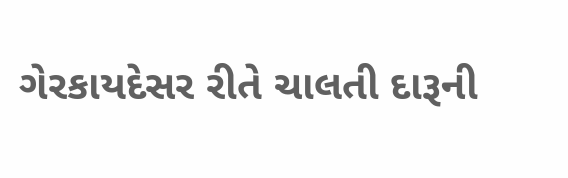ગેરકાયદેસર રીતે ચાલતી દારૂની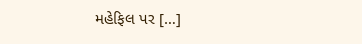મહેફિલ પર […]